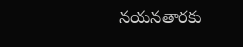నయనతారకు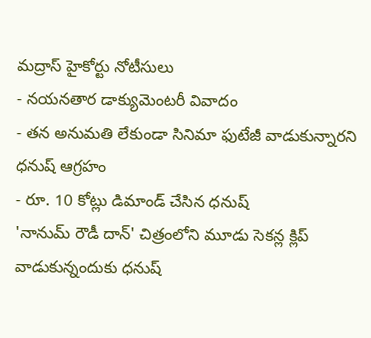మద్రాస్ హైకోర్టు నోటీసులు
- నయనతార డాక్యుమెంటరీ వివాదం
- తన అనుమతి లేకుండా సినిమా ఫుటేజీ వాడుకున్నారని ధనుష్ ఆగ్రహం
- రూ. 10 కోట్లు డిమాండ్ చేసిన ధనుష్
'నానుమ్ రౌడీ దాన్' చిత్రంలోని మూడు సెకన్ల క్లిప్ వాడుకున్నందుకు ధనుష్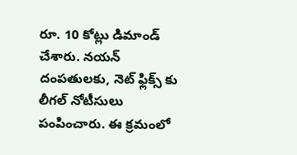రూ. 10 కోట్లు డిమాండ్ చేశారు. నయన్ దంపతులకు, నెట్ ఫ్లిక్స్ కు లీగల్ నోటీసులు పంపించారు. ఈ క్రమంలో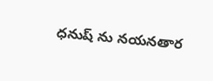ధనుష్ ను నయనతార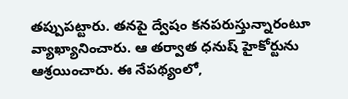తప్పుపట్టారు. తనపై ద్వేషం కనపరుస్తున్నారంటూ వ్యాఖ్యానించారు. ఆ తర్వాత ధనుష్ హైకోర్టును ఆశ్రయించారు. ఈ నేపథ్యంలో,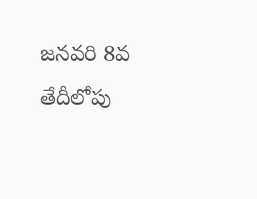జనవరి 8వ తేదీలోపు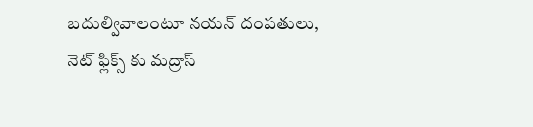బదుల్వివాలంటూ నయన్ దంపతులు, నెట్ ఫ్లిక్స్ కు మద్రాస్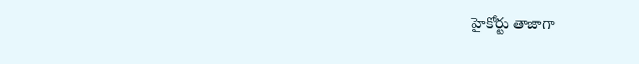హైకోర్టు తాజాగా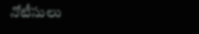నోటీసులు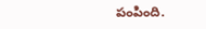పంపింది.